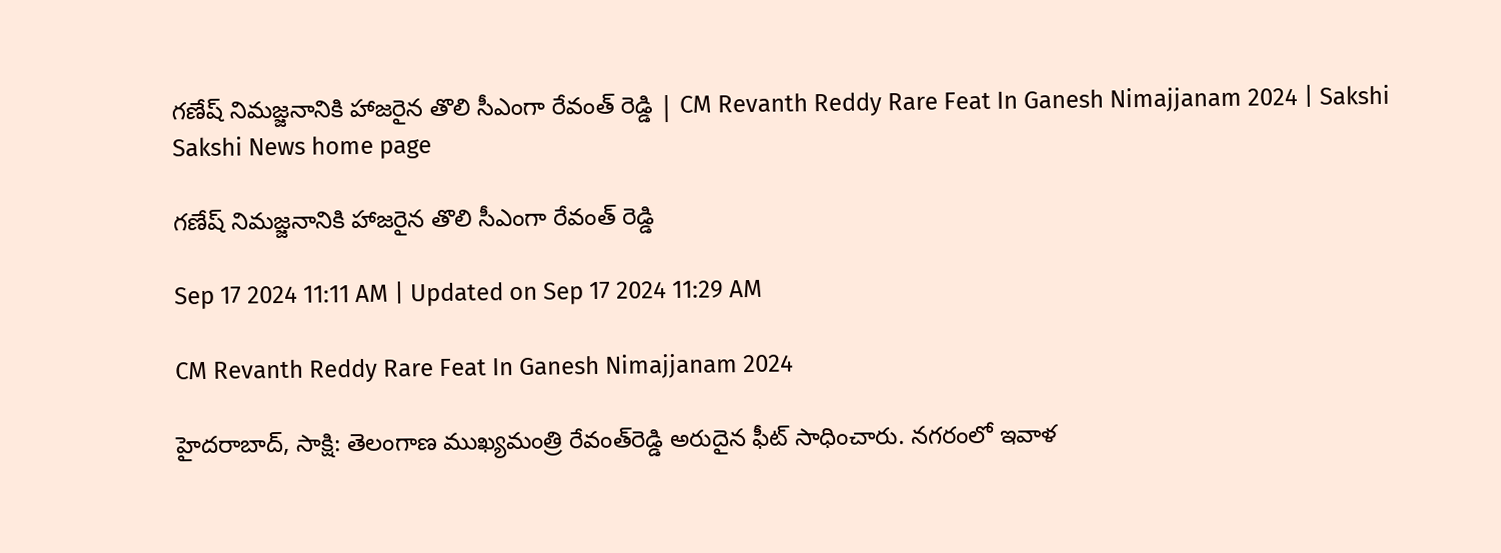గణేష్‌ నిమజ్జనానికి హాజరైన తొలి సీఎంగా రేవంత్‌ రెడ్డి | CM Revanth Reddy Rare Feat In Ganesh Nimajjanam 2024 | Sakshi
Sakshi News home page

గణేష్‌ నిమజ్జనానికి హాజరైన తొలి సీఎంగా రేవంత్‌ రెడ్డి

Sep 17 2024 11:11 AM | Updated on Sep 17 2024 11:29 AM

CM Revanth Reddy Rare Feat In Ganesh Nimajjanam 2024

హైదరాబాద్‌, సాక్షి: తెలంగాణ ముఖ్యమంత్రి రేవంత్‌రెడ్డి అరుదైన ఫీట్‌ సాధించారు. నగరంలో ఇవాళ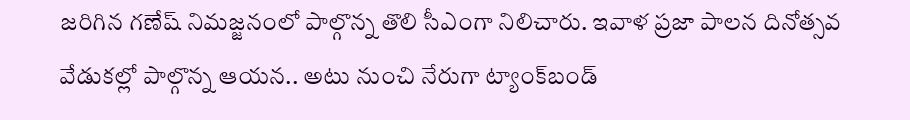జరిగిన గణేష్‌ నిమజ్జనంలో పాల్గొన్న తొలి సీఎంగా నిలిచారు. ఇవాళ ప్రజా పాలన దినోత్సవ వేడుకల్లో పాల్గొన్న ఆయన.. అటు నుంచి నేరుగా ట్యాంక్‌బండ్‌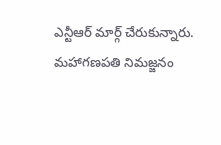ఎన్టీఆర్‌ మార్గ్‌ చేరుకున్నారు. మహాగణపతి నిమజ్జనం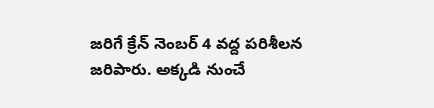జరిగే క్రేన్‌ నెంబర్‌ 4 వద్ద పరిశీలన జరిపారు. అక్కడి నుంచే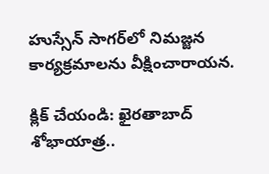హుస్సేన్‌ సాగర్‌లో నిమజ్జన కార్యక్రమాలను వీక్షించారాయన.

క్లిక్‌ చేయండి: ఖైరతాబాద్‌ శోభాయాత్ర..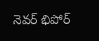నెవర్‌ భిపోర్‌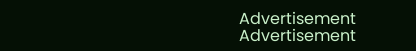Advertisement
Advertisement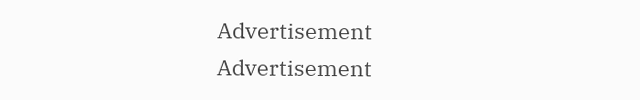Advertisement
Advertisement